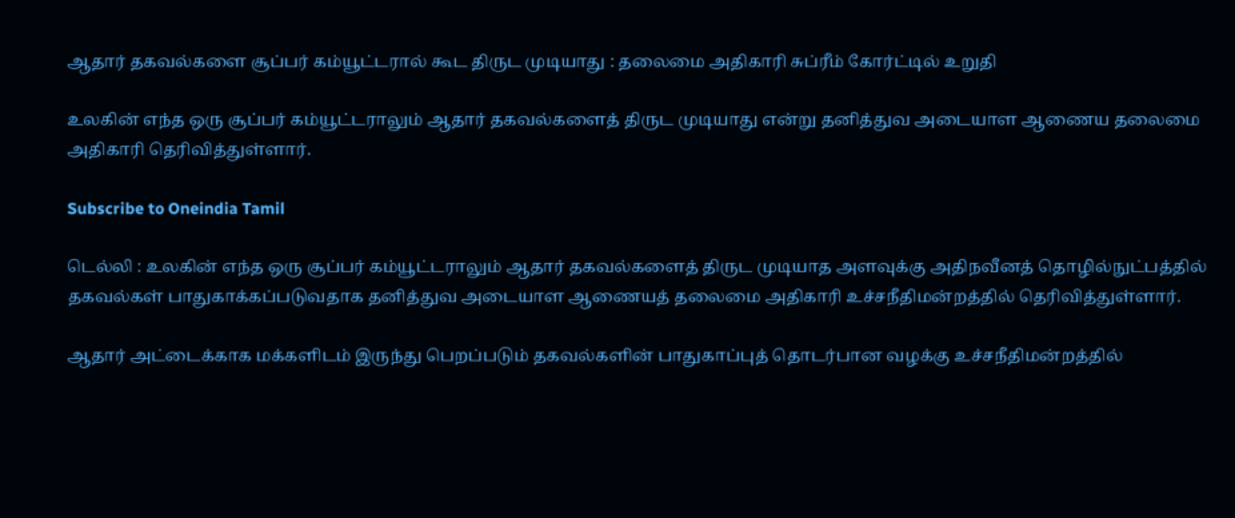ஆதார் தகவல்களை சூப்பர் கம்யூட்டரால் கூட திருட முடியாது : தலைமை அதிகாரி சுப்ரீம் கோர்ட்டில் உறுதி

உலகின் எந்த ஒரு சூப்பர் கம்யூட்டராலும் ஆதார் தகவல்களைத் திருட முடியாது என்று தனித்துவ அடையாள ஆணைய தலைமை அதிகாரி தெரிவித்துள்ளார்.

Subscribe to Oneindia Tamil

டெல்லி : உலகின் எந்த ஒரு சூப்பர் கம்யூட்டராலும் ஆதார் தகவல்களைத் திருட முடியாத அளவுக்கு அதிநவீனத் தொழில்நுட்பத்தில் தகவல்கள் பாதுகாக்கப்படுவதாக தனித்துவ அடையாள ஆணையத் தலைமை அதிகாரி உச்சநீதிமன்றத்தில் தெரிவித்துள்ளார்.

ஆதார் அட்டைக்காக மக்களிடம் இருந்து பெறப்படும் தகவல்களின் பாதுகாப்புத் தொடர்பான வழக்கு உச்சநீதிமன்றத்தில்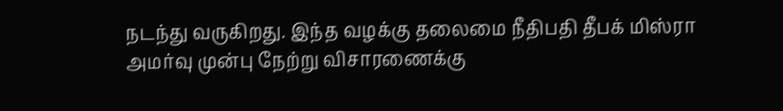நடந்து வருகிறது. இந்த வழக்கு தலைமை நீதிபதி தீபக் மிஸ்ரா அமர்வு முன்பு நேற்று விசாரணைக்கு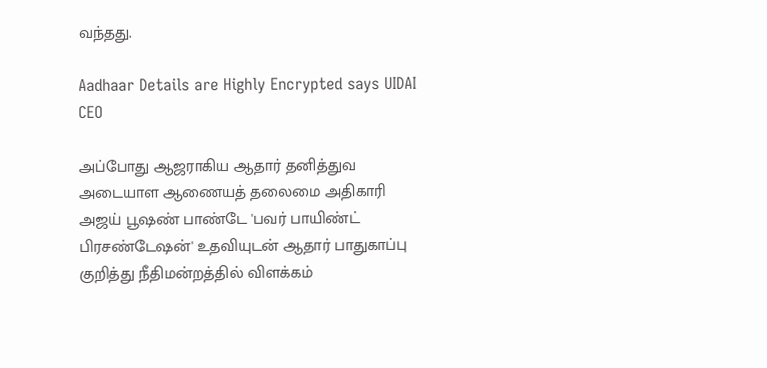வந்தது.

Aadhaar Details are Highly Encrypted says UIDAI CEO

அப்போது ஆஜராகிய ஆதார் தனித்துவ அடையாள ஆணையத் தலைமை அதிகாரி அஜய் பூஷண் பாண்டே 'பவர் பாயிண்ட் பிரசண்டேஷன்' உதவியுடன் ஆதார் பாதுகாப்பு குறித்து நீதிமன்றத்தில் விளக்கம்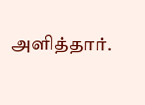அளித்தார்.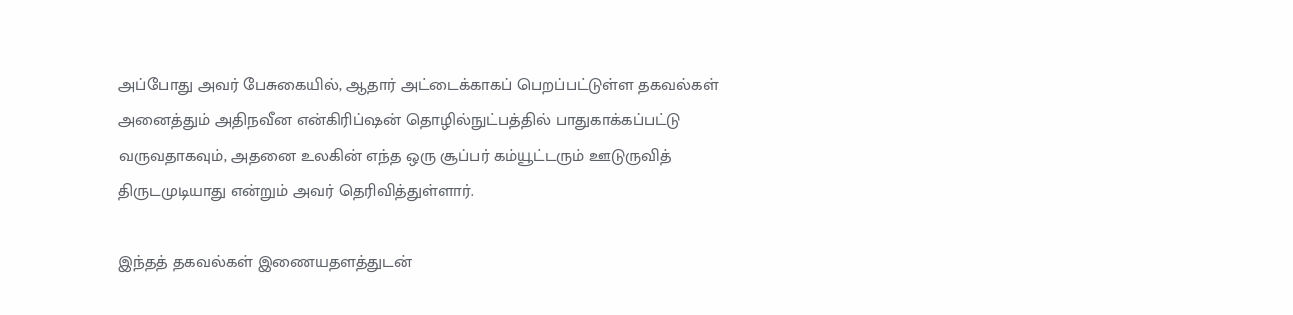அப்போது அவர் பேசுகையில், ஆதார் அட்டைக்காகப் பெறப்பட்டுள்ள தகவல்கள் அனைத்தும் அதிநவீன என்கிரிப்ஷன் தொழில்நுட்பத்தில் பாதுகாக்கப்பட்டு வருவதாகவும், அதனை உலகின் எந்த ஒரு சூப்பர் கம்யூட்டரும் ஊடுருவித் திருடமுடியாது என்றும் அவர் தெரிவித்துள்ளார்.

இந்தத் தகவல்கள் இணையதளத்துடன்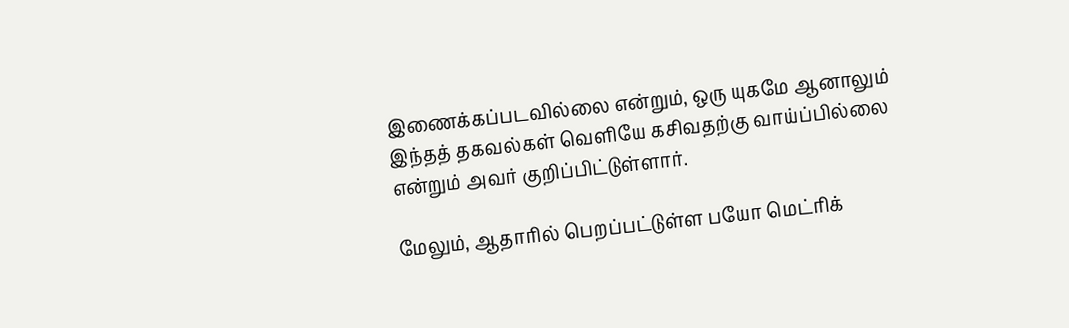இணைக்கப்படவில்லை என்றும், ஒரு யுகமே ஆனாலும் இந்தத் தகவல்கள் வெளியே கசிவதற்கு வாய்ப்பில்லை என்றும் அவர் குறிப்பிட்டுள்ளார்.

மேலும், ஆதாரில் பெறப்பட்டுள்ள பயோ மெட்ரிக்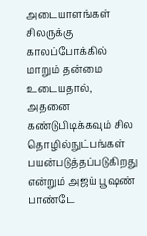அடையாளங்கள் சிலருக்கு காலப்போக்கில் மாறும் தன்மை உடையதால், அதனை கண்டுபிடிக்கவும் சில தொழில்நுட்பங்கள் பயன்படுத்தப்படுகிறது என்றும் அஜய் பூஷண் பாண்டே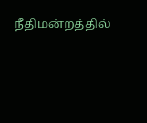நீதிமன்றத்தில்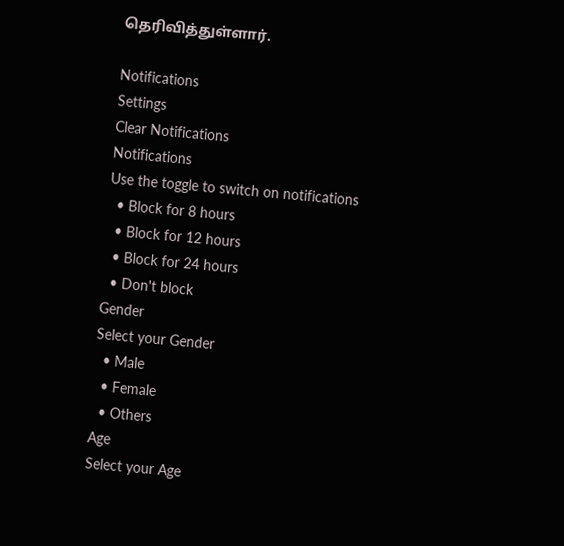தெரிவித்துள்ளார்.

Notifications
Settings
Clear Notifications
Notifications
Use the toggle to switch on notifications
  • Block for 8 hours
  • Block for 12 hours
  • Block for 24 hours
  • Don't block
Gender
Select your Gender
  • Male
  • Female
  • Others
Age
Select your Age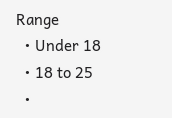Range
  • Under 18
  • 18 to 25
  •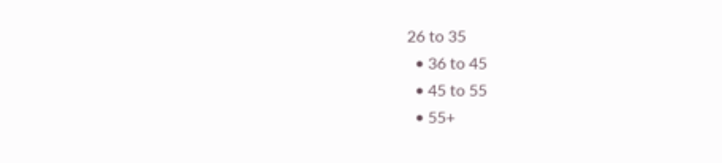26 to 35
  • 36 to 45
  • 45 to 55
  • 55+